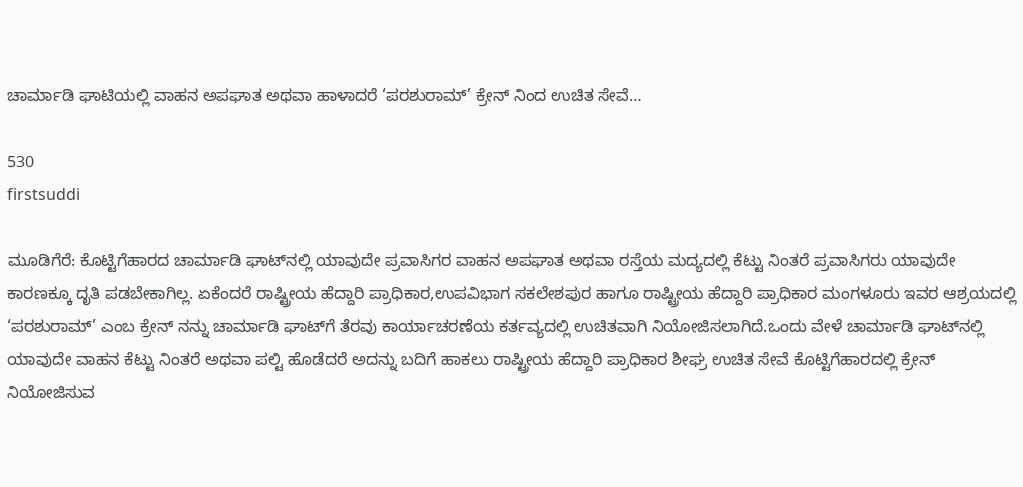ಚಾರ್ಮಾಡಿ ಘಾಟಿಯಲ್ಲಿ ವಾಹನ ಅಪಘಾತ ಅಥವಾ ಹಾಳಾದರೆ ‘ಪರಶುರಾಮ್’ ಕ್ರೇನ್ ನಿಂದ ಉಚಿತ ಸೇವೆ…

530
firstsuddi

ಮೂಡಿಗೆರೆ: ಕೊಟ್ಟಿಗೆಹಾರದ ಚಾರ್ಮಾಡಿ ಘಾಟ್‍ನಲ್ಲಿ ಯಾವುದೇ ಪ್ರವಾಸಿಗರ ವಾಹನ ಅಪಘಾತ ಅಥವಾ ರಸ್ತೆಯ ಮದ್ಯದಲ್ಲಿ ಕೆಟ್ಟು ನಿಂತರೆ ಪ್ರವಾಸಿಗರು ಯಾವುದೇ ಕಾರಣಕ್ಕೂ ದೃತಿ ಪಡಬೇಕಾಗಿಲ್ಲ. ಏಕೆಂದರೆ ರಾಷ್ಟ್ರೀಯ ಹೆದ್ದಾರಿ ಪ್ರಾಧಿಕಾರ,ಉಪವಿಭಾಗ ಸಕಲೇಶಪುರ ಹಾಗೂ ರಾಷ್ಟ್ರೀಯ ಹೆದ್ದಾರಿ ಪ್ರಾಧಿಕಾರ ಮಂಗಳೂರು ಇವರ ಆಶ್ರಯದಲ್ಲಿ ‘ಪರಶುರಾಮ್’ ಎಂಬ ಕ್ರೇನ್ ನನ್ನು ಚಾರ್ಮಾಡಿ ಘಾಟ್‍ಗೆ ತೆರವು ಕಾರ್ಯಾಚರಣೆಯ ಕರ್ತವ್ಯದಲ್ಲಿ ಉಚಿತವಾಗಿ ನಿಯೋಜಿಸಲಾಗಿದೆ.ಒಂದು ವೇಳೆ ಚಾರ್ಮಾಡಿ ಘಾಟ್‍ನಲ್ಲಿ ಯಾವುದೇ ವಾಹನ ಕೆಟ್ಟು ನಿಂತರೆ ಅಥವಾ ಪಲ್ಟಿ ಹೊಡೆದರೆ ಅದನ್ನು ಬದಿಗೆ ಹಾಕಲು ರಾಷ್ಟ್ರೀಯ ಹೆದ್ದಾರಿ ಪ್ರಾಧಿಕಾರ ಶೀಘ್ರ ಉಚಿತ ಸೇವೆ ಕೊಟ್ಟಿಗೆಹಾರದಲ್ಲಿ ಕ್ರೇನ್ ನಿಯೋಜಿಸುವ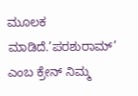ಮೂಲಕ ಮಾಡಿದೆ.’ಪರಶುರಾಮ್’ ಎಂಬ ಕ್ರೇನ್ ನಿಮ್ಮ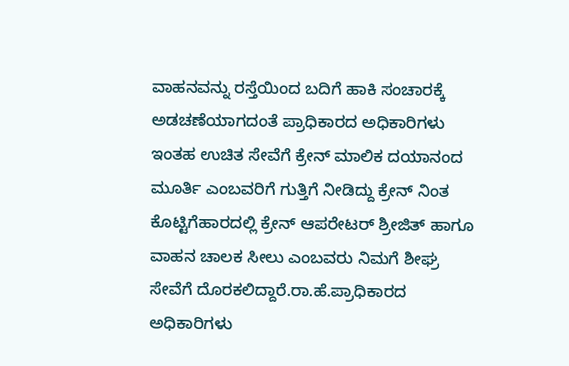ವಾಹನವನ್ನು ರಸ್ತೆಯಿಂದ ಬದಿಗೆ ಹಾಕಿ ಸಂಚಾರಕ್ಕೆ ಅಡಚಣೆಯಾಗದಂತೆ ಪ್ರಾಧಿಕಾರದ ಅಧಿಕಾರಿಗಳು ಇಂತಹ ಉಚಿತ ಸೇವೆಗೆ ಕ್ರೇನ್ ಮಾಲಿಕ ದಯಾನಂದ ಮೂರ್ತಿ ಎಂಬವರಿಗೆ ಗುತ್ತಿಗೆ ನೀಡಿದ್ದು ಕ್ರೇನ್ ನಿಂತ ಕೊಟ್ಟಿಗೆಹಾರದಲ್ಲಿ ಕ್ರೇನ್ ಆಪರೇಟರ್ ಶ್ರೀಜಿತ್ ಹಾಗೂ ವಾಹನ ಚಾಲಕ ಸೀಲು ಎಂಬವರು ನಿಮಗೆ ಶೀಘ್ರ ಸೇವೆಗೆ ದೊರಕಲಿದ್ದಾರೆ.ರಾ.ಹೆ.ಪ್ರಾಧಿಕಾರದ ಅಧಿಕಾರಿಗಳು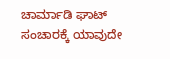ಚಾರ್ಮಾಡಿ ಘಾಟ್ ಸಂಚಾರಕ್ಕೆ ಯಾವುದೇ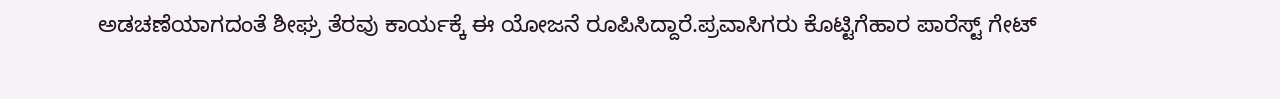ಅಡಚಣೆಯಾಗದಂತೆ ಶೀಘ್ರ ತೆರವು ಕಾರ್ಯಕ್ಕೆ ಈ ಯೋಜನೆ ರೂಪಿಸಿದ್ದಾರೆ.ಪ್ರವಾಸಿಗರು ಕೊಟ್ಟಿಗೆಹಾರ ಪಾರೆಸ್ಟ್ ಗೇಟ್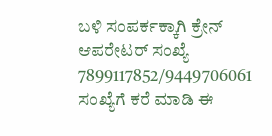ಬಳಿ ಸಂಪರ್ಕಕ್ಕಾಗಿ ಕ್ರೇನ್ ಆಪರೇಟರ್ ಸಂಖ್ಯೆ 7899117852/9449706061 ಸಂಖ್ಯೆಗೆ ಕರೆ ಮಾಡಿ ಈ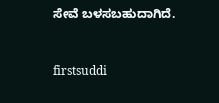ಸೇವೆ ಬಳಸಬಹುದಾಗಿದೆ.



firstsuddi